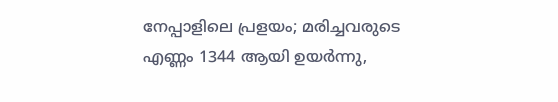നേപ്പാളിലെ പ്രളയം; മരിച്ചവരുടെ എണ്ണം 1344 ആയി ഉയർന്നു,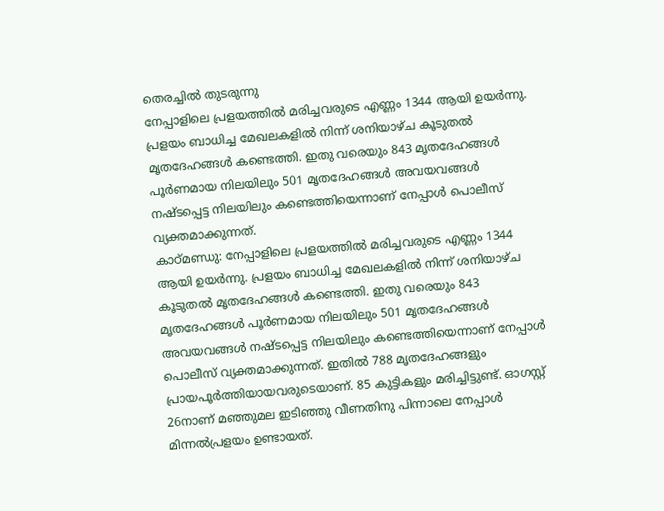തെരച്ചിൽ തുടരുന്നു
നേപ്പാളിലെ പ്രളയത്തിൽ മരിച്ചവരുടെ എണ്ണം 1344 ആയി ഉയർന്നു. പ്രളയം ബാധിച്ച മേഖലകളിൽ നിന്ന് ശനിയാഴ്ച കൂടുതൽ മൃതദേഹങ്ങൾ കണ്ടെത്തി. ഇതു വരെയും 843 മൃതദേഹങ്ങൾ പൂർണമായ നിലയിലും 501 മൃതദേഹങ്ങൾ അവയവങ്ങൾ നഷ്ടപ്പെട്ട നിലയിലും കണ്ടെത്തിയെന്നാണ് നേപ്പാൾ പൊലീസ് വ്യക്തമാക്കുന്നത്.
കാഠ്മണ്ഡു: നേപ്പാളിലെ പ്രളയത്തിൽ മരിച്ചവരുടെ എണ്ണം 1344 ആയി ഉയർന്നു. പ്രളയം ബാധിച്ച മേഖലകളിൽ നിന്ന് ശനിയാഴ്ച കൂടുതൽ മൃതദേഹങ്ങൾ കണ്ടെത്തി. ഇതു വരെയും 843 മൃതദേഹങ്ങൾ പൂർണമായ നിലയിലും 501 മൃതദേഹങ്ങൾ അവയവങ്ങൾ നഷ്ടപ്പെട്ട നിലയിലും കണ്ടെത്തിയെന്നാണ് നേപ്പാൾ പൊലീസ് വ്യക്തമാക്കുന്നത്. ഇതിൽ 788 മൃതദേഹങ്ങളും പ്രായപൂർത്തിയായവരുടെയാണ്. 85 കുട്ടികളും മരിച്ചിട്ടുണ്ട്. ഓഗസ്റ്റ് 26നാണ് മഞ്ഞുമല ഇടിഞ്ഞു വീണതിനു പിന്നാലെ നേപ്പാൾ മിന്നൽപ്രളയം ഉണ്ടായത്.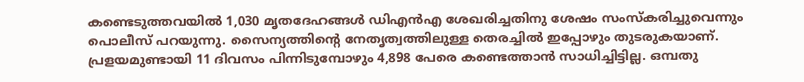കണ്ടെടുത്തവയിൽ 1,030 മൃതദേഹങ്ങൾ ഡിഎൻഎ ശേഖരിച്ചതിനു ശേഷം സംസ്കരിച്ചുവെന്നും പൊലീസ് പറയുന്നു. സൈന്യത്തിന്റെ നേതൃത്വത്തിലുള്ള തെരച്ചിൽ ഇപ്പോഴും തുടരുകയാണ്. പ്രളയമുണ്ടായി 11 ദിവസം പിന്നിടുമ്പോഴും 4,898 പേരെ കണ്ടെത്താൻ സാധിച്ചിട്ടില്ല. ഒമ്പതു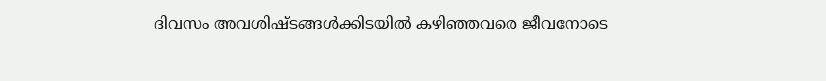ദിവസം അവശിഷ്ടങ്ങൾക്കിടയിൽ കഴിഞ്ഞവരെ ജീവനോടെ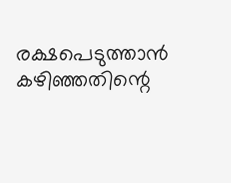രക്ഷപെടുത്താൻ കഴിഞ്ഞതിന്റെ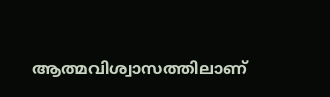ആത്മവിശ്വാസത്തിലാണ്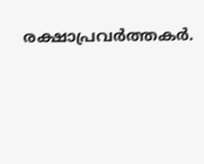രക്ഷാപ്രവർത്തകർ.